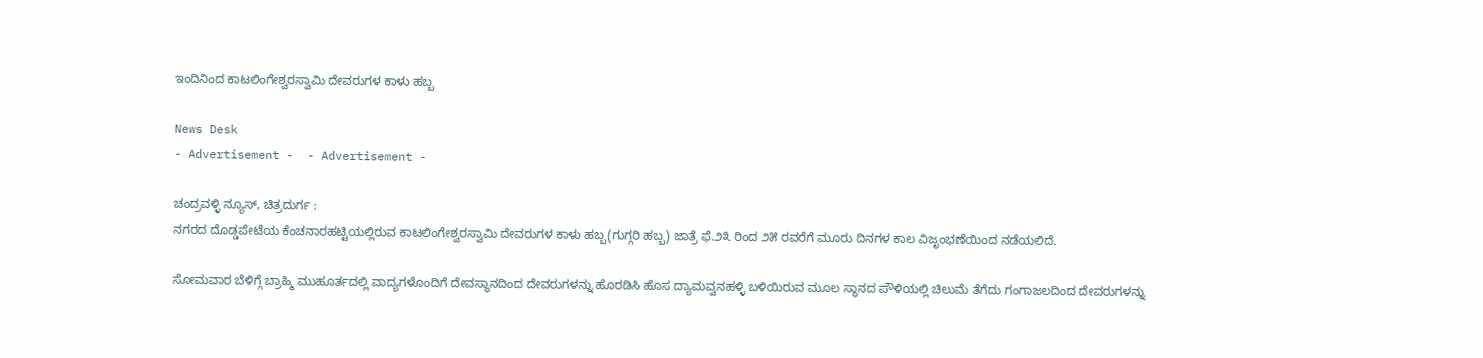ಇಂದಿನಿಂದ ಕಾಟಲಿಂಗೇಶ್ವರಸ್ವಾಮಿ ದೇವರುಗಳ ಕಾಳು ಹಬ್ಬ

News Desk
- Advertisement -  - Advertisement -

ಚಂದ್ರವಳ್ಳಿ ನ್ಯೂಸ್, ಚಿತ್ರದುರ್ಗ :
ನಗರದ ದೊಡ್ಡಪೇಟೆಯ ಕೆಂಚನಾರಹಟ್ಟಿಯಲ್ಲಿರುವ ಕಾಟಲಿಂಗೇಶ್ವರಸ್ವಾಮಿ ದೇವರುಗಳ ಕಾಳು ಹಬ್ಬ(ಗುಗ್ಗರಿ ಹಬ್ಬ) ಜಾತ್ರೆ ಫೆ.೨೩ ರಿಂದ ೨೫ ರವರೆಗೆ ಮೂರು ದಿನಗಳ ಕಾಲ ವಿಜೃಂಭಣೆಯಿಂದ ನಡೆಯಲಿದೆ.

ಸೋಮವಾರ ಬೆಳಿಗ್ಗೆ ಬ್ರಾಹ್ಮಿ ಮುಹೂರ್ತದಲ್ಲಿ ವಾದ್ಯಗಳೊಂದಿಗೆ ದೇವಸ್ಥಾನದಿಂದ ದೇವರುಗಳನ್ನು ಹೊರಡಿಸಿ ಹೊಸ ದ್ಯಾಮವ್ವನಹಳ್ಳಿ ಬಳಿಯಿರುವ ಮೂಲ ಸ್ಥಾನದ ಪೌಳಿಯಲ್ಲಿ ಚಿಲುಮೆ ತೆಗೆದು ಗಂಗಾಜಲದಿಂದ ದೇವರುಗಳನ್ನು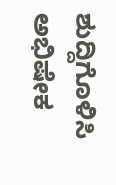ಶುದ್ದಿಗೊಳಿಸಿ ಅಭಿಷೇಕ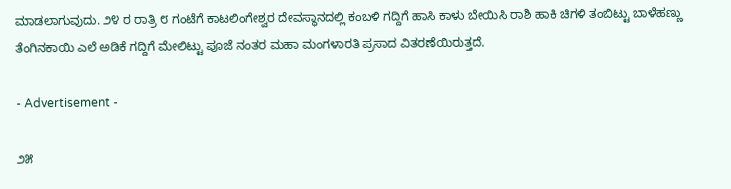ಮಾಡಲಾಗುವುದು. ೨೪ ರ ರಾತ್ರಿ ೮ ಗಂಟೆಗೆ ಕಾಟಲಿಂಗೇಶ್ವರ ದೇವಸ್ಥಾನದಲ್ಲಿ ಕಂಬಳಿ ಗದ್ದಿಗೆ ಹಾಸಿ ಕಾಳು ಬೇಯಿಸಿ ರಾಶಿ ಹಾಕಿ ಚಿಗಳಿ ತಂಬಿಟ್ಟು ಬಾಳೆಹಣ್ಣು ತೆಂಗಿನಕಾಯಿ ಎಲೆ ಅಡಿಕೆ ಗದ್ದಿಗೆ ಮೇಲಿಟ್ಟು ಪೂಜೆ ನಂತರ ಮಹಾ ಮಂಗಳಾರತಿ ಪ್ರಸಾದ ವಿತರಣೆಯಿರುತ್ತದೆ.

- Advertisement -

೨೫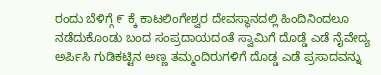ರಂದು ಬೆಳಿಗ್ಗೆ ೯ ಕ್ಕೆ ಕಾಟಲಿಂಗೇಶ್ವರ ದೇವಸ್ಥಾನದಲ್ಲಿ ಹಿಂದಿನಿಂದಲೂ ನಡೆದುಕೊಂಡು ಬಂದ ಸಂಪ್ರದಾಯದಂತೆ ಸ್ವಾಮಿಗೆ ದೊಡ್ಡೆ ಎಡೆ ನೈವೇದ್ಯ ಅರ್ಪಿಸಿ ಗುಡಿಕಟ್ಟಿನ ಅಣ್ಣ ತಮ್ಮಂದಿರುಗಳಿಗೆ ದೊಡ್ಡ ಎಡೆ ಪ್ರಸಾದವನ್ನು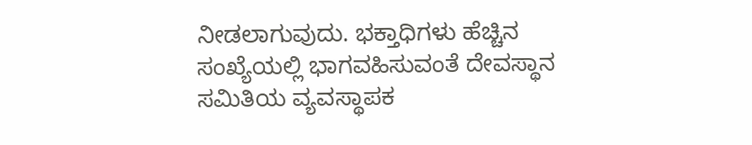ನೀಡಲಾಗುವುದು. ಭಕ್ತಾಧಿಗಳು ಹೆಚ್ಚಿನ ಸಂಖ್ಯೆಯಲ್ಲಿ ಭಾಗವಹಿಸುವಂತೆ ದೇವಸ್ಥಾನ ಸಮಿತಿಯ ವ್ಯವಸ್ಥಾಪಕ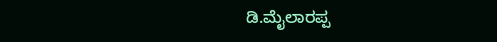ಡಿ.ಮೈಲಾರಪ್ಪ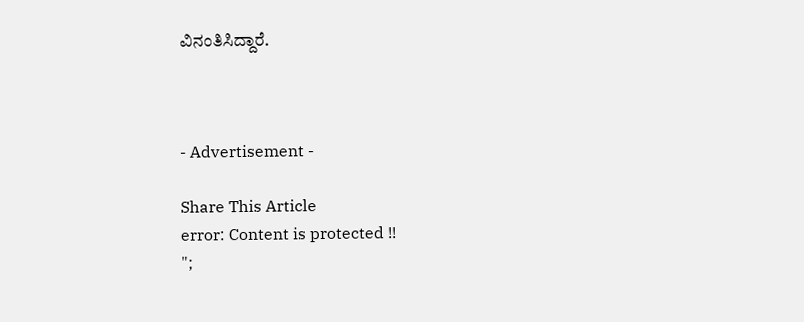ವಿನಂತಿಸಿದ್ದಾರೆ.



- Advertisement -

Share This Article
error: Content is protected !!
";